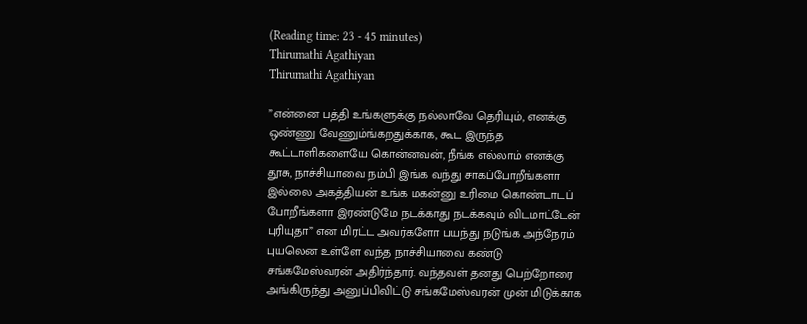(Reading time: 23 - 45 minutes)
Thirumathi Agathiyan
Thirumathi Agathiyan

”என்னை பத்தி உங்களுக்கு நல்லாவே தெரியும், எனக்கு ஒண்ணு வேணும்ங்கறதுக்காக, கூட இருந்த கூட்டாளிகளையே கொன்னவன், நீங்க எல்லாம் எனக்கு தூசு, நாச்சியாவை நம்பி இங்க வந்து சாகப்போறீங்களா இல்லை அகத்தியன் உங்க மகன்னு உரிமை கொண்டாடப் போறீங்களா இரண்டுமே நடக்காது நடக்கவும் விடமாட்டேன் புரியுதா” என மிரட்ட அவர்களோ பயந்து நடுங்க அந்நேரம் புயலென உள்ளே வந்த நாச்சியாவை கண்டு சங்கமேஸ்வரன் அதிர்ந்தார். வந்தவள் தனது பெற்றோரை அங்கிருந்து அனுப்பிவிட்டு சங்கமேஸ்வரன் முன் மிடுக்காக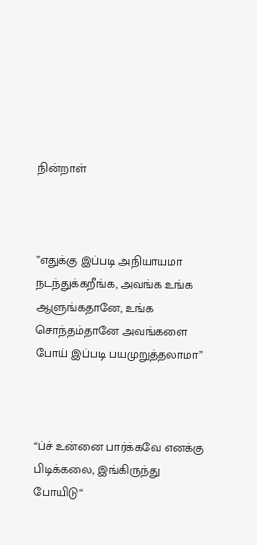நின்றாள்



”எதுக்கு இப்படி அநியாயமா நடந்துக்கறீங்க, அவங்க உங்க ஆளுங்கதானே, உங்க சொந்தம்தானே அவங்களை போய் இப்படி பயமுறுத்தலாமா”



“ப்ச் உன்னை பார்க்கவே எனக்கு பிடிக்கலை, இங்கிருந்து போயிடு“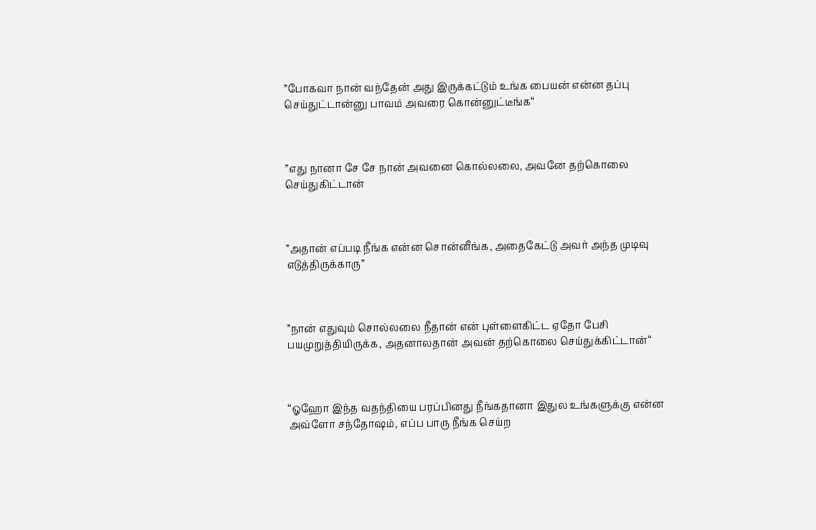”போகவா நான் வந்தேன் அது இருக்கட்டும் உங்க பையன் என்ன தப்பு செய்துட்டான்னு பாவம் அவரை கொன்னுட்டீங்க“



”எது நானா சே சே நான் அவனை கொல்லலை, அவனே தற்கொலை செய்துகிட்டான்



”அதான் எப்படி நீங்க என்ன சொன்னீங்க, அதைகேட்டு அவர் அந்த முடிவு எடுத்திருக்காரு”



”நான் எதுவும் சொல்லலை நீதான் என் புள்ளைகிட்ட ஏதோ பேசி பயமுறுத்தியிருக்க, அதனாலதான் அவன் தற்கொலை செய்துக்கிட்டான்“



“ஓஹோ இந்த வதந்தியை பரப்பினது நீங்கதானா இதுல உங்களுக்கு என்ன அவ்ளோ சந்தோஷம், எப்ப பாரு நீங்க செய்ற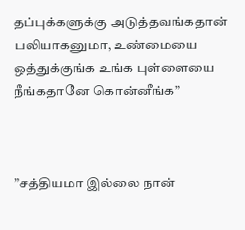தப்புக்களுக்கு அடுத்தவங்கதான் பலியாகனுமா, உண்மையை ஒத்துக்குங்க உங்க புள்ளையை நீங்கதானே கொன்னீங்க”



”சத்தியமா இல்லை நான்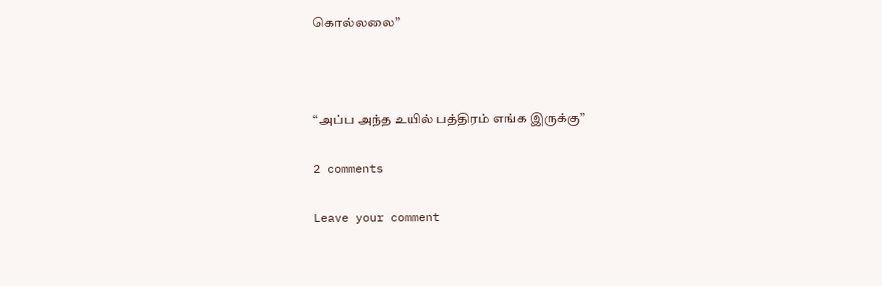கொல்லலை”



“அப்ப அந்த உயில் பத்திரம் எங்க இருக்கு”

2 comments

Leave your comment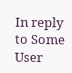In reply to Some User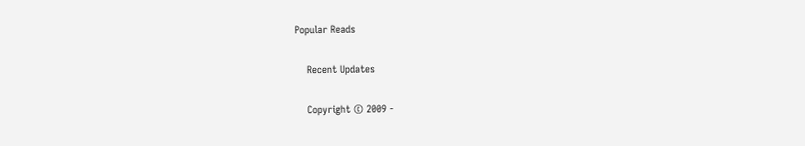Popular Reads

    Recent Updates

    Copyright © 2009 -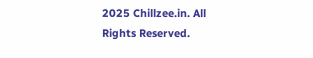2025 Chillzee.in. All Rights Reserved.